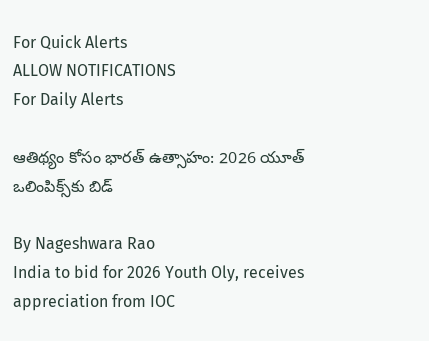For Quick Alerts
ALLOW NOTIFICATIONS
For Daily Alerts

ఆతిథ్యం కోసం భారత్‌ ఉత్సాహం: 2026 యూత్ ఒలింపిక్స్‌కు బిడ్

By Nageshwara Rao
India to bid for 2026 Youth Oly, receives appreciation from IOC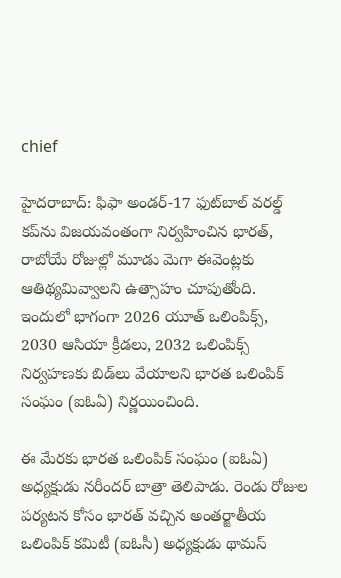chief

హైదరాబాద్: ఫిఫా అండర్‌-17 ఫుట్‌బాల్‌ వరల్డ్ కప్‌ను విజయవంతంగా నిర్వహించిన భారత్, రాబోయే రోజుల్లో మూడు మెగా ఈవెంట్లకు ఆతిథ్యమివ్వాలని ఉత్సాహం చూపుతోంది. ఇందులో భాగంగా 2026 యూత్‌ ఒలింపిక్స్‌, 2030 ఆసియా క్రీడలు, 2032 ఒలింపిక్స్‌ నిర్వహణకు బిడ్‌లు వేయాలని భారత ఒలింపిక్‌ సంఘం (ఐఓఏ) నిర్ణయించింది.

ఈ మేరకు భారత ఒలింపిక్‌ సంఘం (ఐఓఏ) అధ్యక్షుడు నరీందర్ బాత్రా తెలిపాడు. రెండు రోజుల పర్యటన కోసం భారత్‌ వచ్చిన అంతర్జాతీయ ఒలింపిక్‌ కమిటీ (ఐఓసీ) అధ్యక్షుడు థామస్‌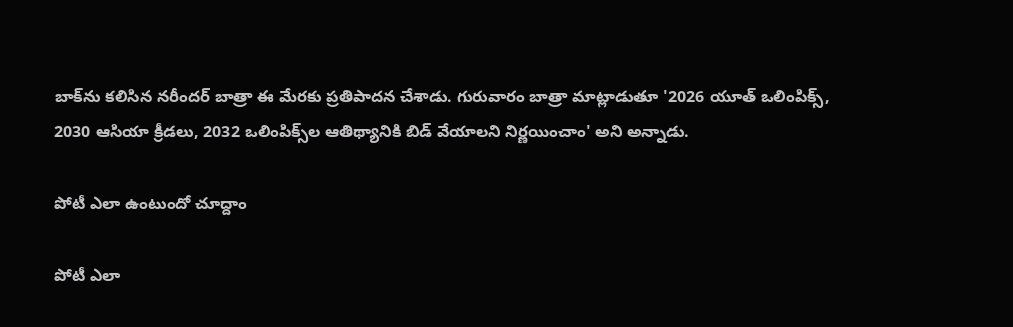బాక్‌ను కలిసిన నరీందర్ బాత్రా ఈ మేరకు ప్రతిపాదన చేశాడు. గురువారం బాత్రా మాట్లాడుతూ '2026 యూత్‌ ఒలింపిక్స్‌, 2030 ఆసియా క్రీడలు, 2032 ఒలింపిక్స్‌ల ఆతిథ్యానికి బిడ్‌ వేయాలని నిర్ణయించాం' అని అన్నాడు.

పోటీ ఎలా ఉంటుందో చూద్దాం

పోటీ ఎలా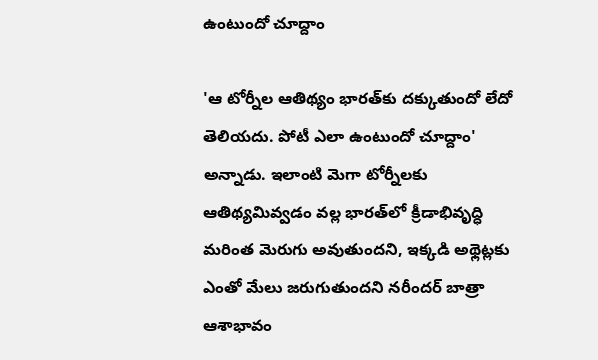ఉంటుందో చూద్దాం

'ఆ టోర్నీల ఆతిథ్యం భారత్‌కు దక్కుతుందో లేదో తెలియదు. పోటీ ఎలా ఉంటుందో చూద్దాం' అన్నాడు. ఇలాంటి మెగా టోర్నీలకు ఆతిథ్యమివ్వడం వల్ల భారత్‌లో క్రీడాభివృద్ధి మరింత మెరుగు అవుతుందని, ఇక్కడి అథ్లెట్లకు ఎంతో మేలు జరుగుతుందని నరీందర్ బాత్రా ఆశాభావం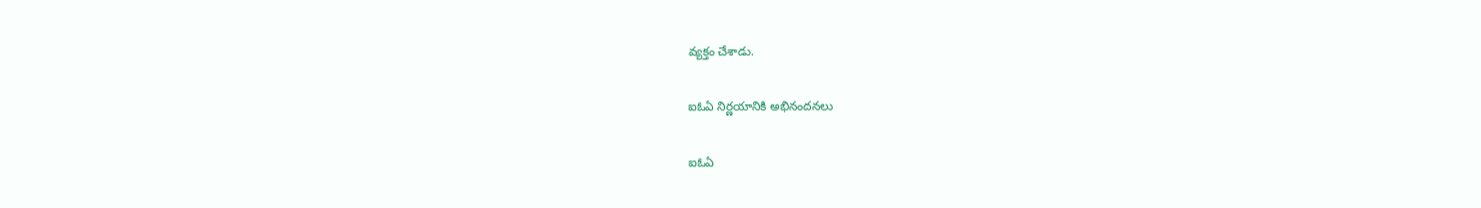వ్యక్తం చేశాడు.

ఐఓఏ నిర్ణయానికి అభినందనలు

ఐఓఏ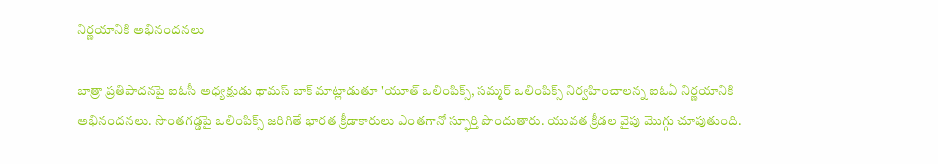నిర్ణయానికి అభినందనలు

బాత్రా ప్రతిపాదనపై ఐఓసీ అధ్యక్షుడు థామస్‌ బాక్‌ మాట్లాడుతూ 'యూత్‌ ఒలింపిక్స్‌, సమ్మర్‌ ఒలింపిక్స్‌ నిర్వహించాలన్న ఐఓఏ నిర్ణయానికి అభినందనలు. సొంతగడ్డపై ఒలింపిక్స్‌ జరిగితే భారత క్రీడాకారులు ఎంతగానో స్ఫూర్తి పొందుతారు. యువత క్రీడల వైపు మొగ్గు చూపుతుంది.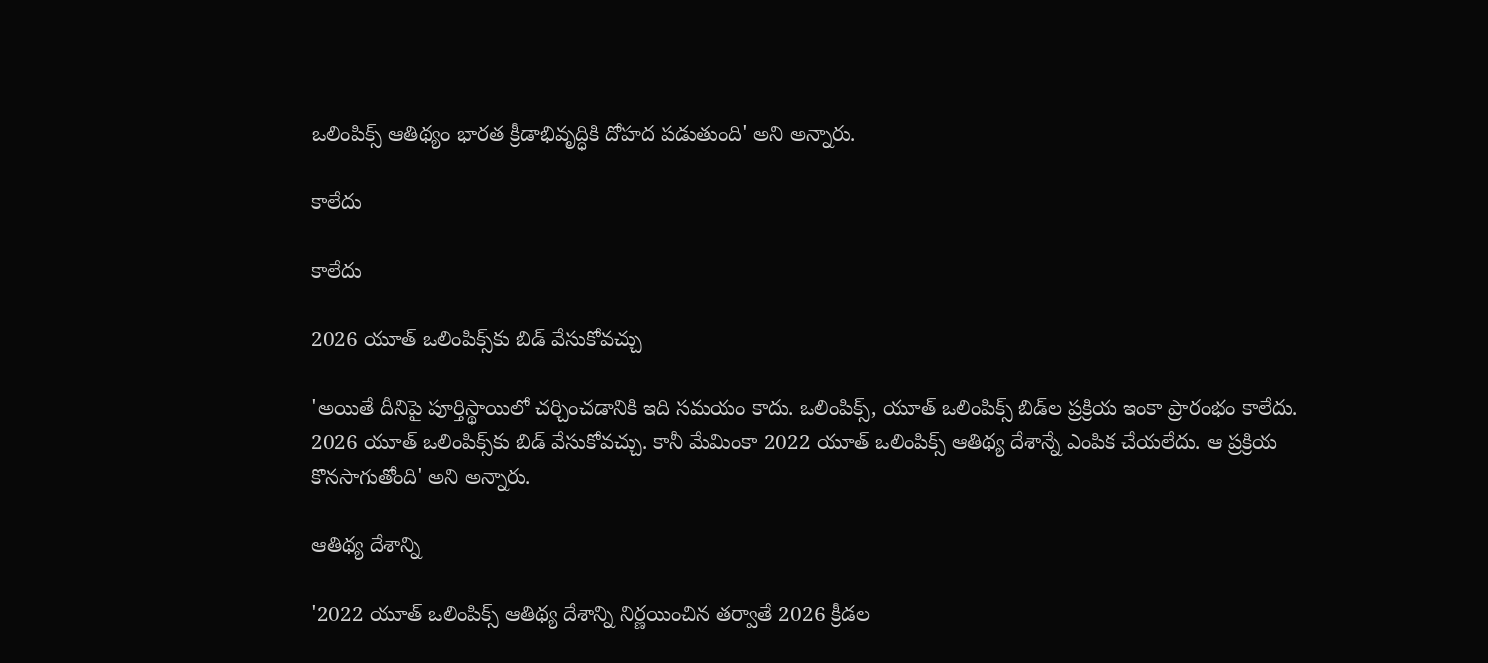ఒలింపిక్స్‌ ఆతిథ్యం భారత క్రీడాభివృద్ధికి దోహద పడుతుంది' అని అన్నారు.

కాలేదు

కాలేదు

2026 యూత్‌ ఒలింపిక్స్‌కు బిడ్‌ వేసుకోవచ్చు

'అయితే దీనిపై పూర్తిస్థాయిలో చర్చించడానికి ఇది సమయం కాదు. ఒలింపిక్స్‌, యూత్‌ ఒలింపిక్స్‌ బిడ్‌ల ప్రక్రియ ఇంకా ప్రారంభం కాలేదు. 2026 యూత్‌ ఒలింపిక్స్‌కు బిడ్‌ వేసుకోవచ్చు. కానీ మేమింకా 2022 యూత్‌ ఒలింపిక్స్‌ ఆతిథ్య దేశాన్నే ఎంపిక చేయలేదు. ఆ ప్రక్రియ కొనసాగుతోంది' అని అన్నారు.

ఆతిథ్య దేశాన్ని

'2022 యూత్‌ ఒలింపిక్స్‌ ఆతిథ్య దేశాన్ని నిర్ణయించిన తర్వాతే 2026 క్రీడల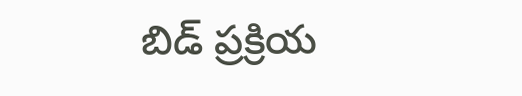బిడ్‌ ప్రక్రియ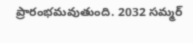ప్రారంభమవుతుంది. 2032 సమ్మర్‌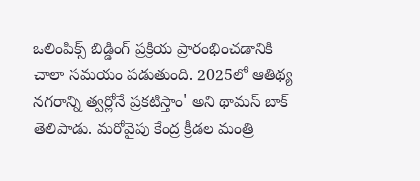ఒలింపిక్స్‌ బిడ్డింగ్‌ ప్రక్రియ ప్రారంభించడానికి చాలా సమయం పడుతుంది. 2025లో ఆతిథ్య నగరాన్ని త్వర్లోనే ప్రకటిస్తాం' అని థామస్ బాక్‌ తెలిపాడు. మరోవైపు కేంద్ర క్రీడల మంత్రి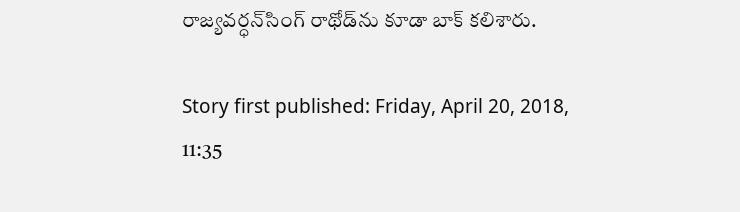రాజ్యవర్ధన్‌సింగ్‌ రాథోడ్‌ను కూడా బాక్‌ కలిశారు.

Story first published: Friday, April 20, 2018, 11:35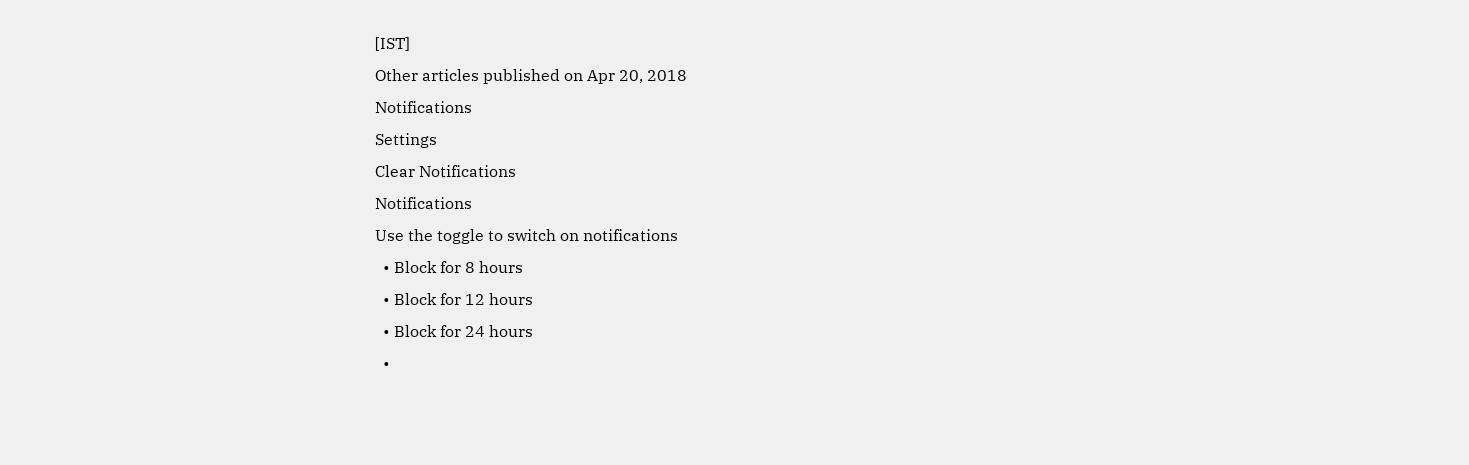[IST]
Other articles published on Apr 20, 2018
Notifications
Settings
Clear Notifications
Notifications
Use the toggle to switch on notifications
  • Block for 8 hours
  • Block for 12 hours
  • Block for 24 hours
  •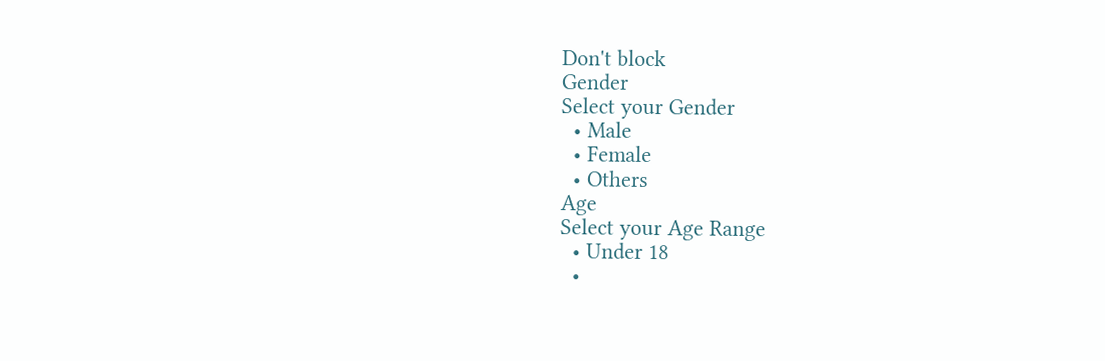Don't block
Gender
Select your Gender
  • Male
  • Female
  • Others
Age
Select your Age Range
  • Under 18
  •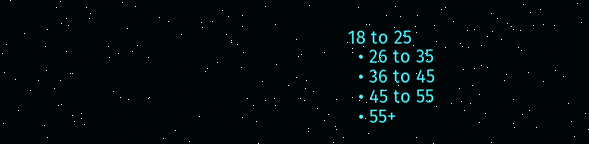18 to 25
  • 26 to 35
  • 36 to 45
  • 45 to 55
  • 55+